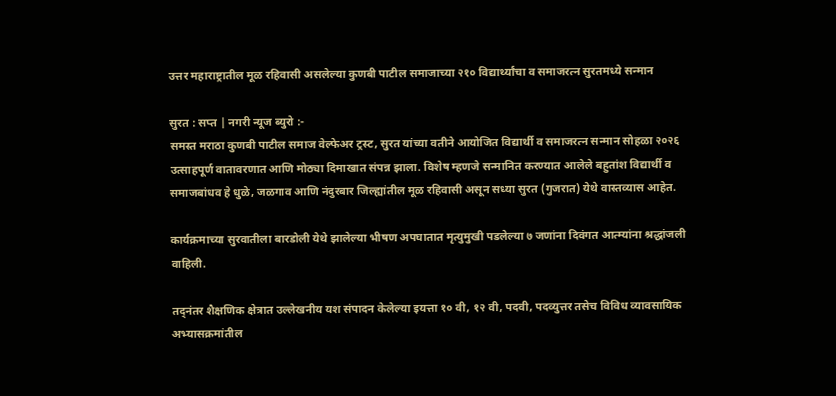उत्तर महाराष्ट्रातील मूळ रहिवासी असलेल्या कुणबी पाटील समाजाच्या २१० विद्यार्थ्यांचा व समाजरत्न सुरतमध्ये सन्मान

सुरत : सप्त | नगरी न्यूज ब्युरो :-
समस्त मराठा कुणबी पाटील समाज वेल्फेअर ट्रस्ट, सुरत यांच्या वतीने आयोजित विद्यार्थी व समाजरत्न सन्मान सोहळा २०२६ उत्साहपूर्ण वातावरणात आणि मोठ्या दिमाखात संपन्न झाला. विशेष म्हणजे सन्मानित करण्यात आलेले बहुतांश विद्यार्थी व समाजबांधव हे धुळे, जळगाव आणि नंदुरबार जिल्ह्यांतील मूळ रहिवासी असून सध्या सुरत (गुजरात) येथे वास्तव्यास आहेत.

कार्यक्रमाच्या सुरवातीला बारडोली येथे झालेल्या भीषण अपघातात मृत्युमुखी पडलेल्या ७ जणांना दिवंगत आत्म्यांना श्रद्धांजली वाहिली.

तद्नंतर शैक्षणिक क्षेत्रात उल्लेखनीय यश संपादन केलेल्या इयत्ता १० वी, १२ वी, पदवी, पदव्युत्तर तसेच विविध व्यावसायिक अभ्यासक्रमांतील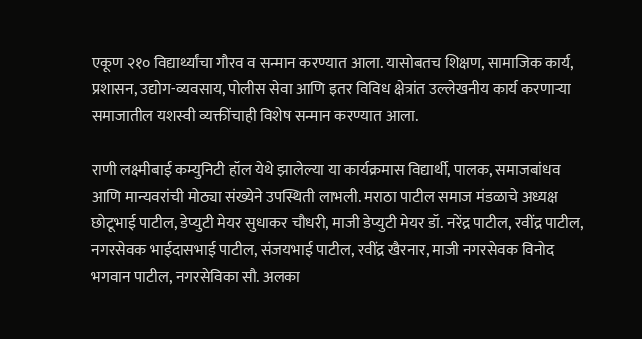एकूण २१० विद्यार्थ्यांचा गौरव व सन्मान करण्यात आला. यासोबतच शिक्षण, सामाजिक कार्य, प्रशासन, उद्योग-व्यवसाय, पोलीस सेवा आणि इतर विविध क्षेत्रांत उल्लेखनीय कार्य करणाऱ्या समाजातील यशस्वी व्यक्तींचाही विशेष सन्मान करण्यात आला.

राणी लक्ष्मीबाई कम्युनिटी हॉल येथे झालेल्या या कार्यक्रमास विद्यार्थी, पालक, समाजबांधव आणि मान्यवरांची मोठ्या संख्येने उपस्थिती लाभली. मराठा पाटील समाज मंडळाचे अध्यक्ष छोटूभाई पाटील, डेप्युटी मेयर सुधाकर चौधरी, माजी डेप्युटी मेयर डॉ. नरेंद्र पाटील, रवींद्र पाटील, नगरसेवक भाईदासभाई पाटील, संजयभाई पाटील, रवींद्र खैरनार, माजी नगरसेवक विनोद भगवान पाटील, नगरसेविका सौ. अलका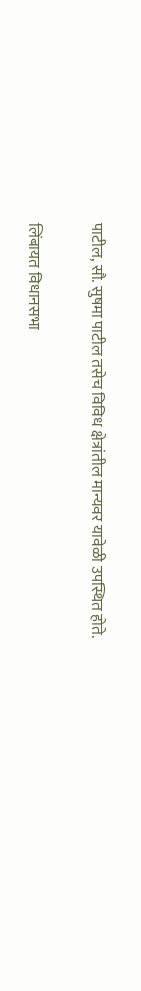पाटील, सौ. सुषमा पाटील तसेच विविध क्षेत्रांतील मान्यवर यावेळी उपस्थित होते.

लिंबायत विधानसभा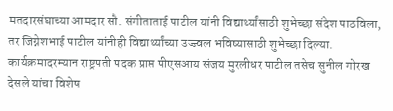मतदारसंघाच्या आमदार सौ. संगीताताई पाटील यांनी विद्यार्थ्यांसाठी शुभेच्छा संदेश पाठविला, तर जिग्नेशभाई पाटील यांनीही विद्यार्थ्यांच्या उज्ज्वल भविष्यासाठी शुभेच्छा दिल्या.
कार्यक्रमादरम्यान राष्ट्रपती पदक प्राप्त पीएसआय संजय मुरलीधर पाटील तसेच सुनील गोरख देसले यांचा विशेष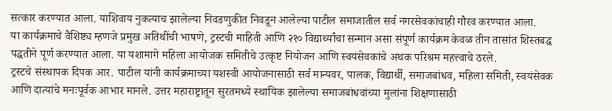सत्कार करण्यात आला. याशिवाय नुकत्याच झालेल्या निवडणुकीत निवडून आलेल्या पाटील समाजातील सर्व नगरसेवकांचाही गौरव करण्यात आला.
या कार्यक्रमाचे वैशिष्ट्य म्हणजे प्रमुख अतिथींची भाषणे, ट्रस्टची माहिती आणि २१० विद्यार्थ्यांचा सन्मान असा संपूर्ण कार्यक्रम केवळ तीन तासांत शिस्तबद्ध पद्धतीने पूर्ण करण्यात आला. या यशामागे महिला आयोजक समितीचे उत्कृष्ट नियोजन आणि स्वयंसेवकांचे अथक परिश्रम महत्त्वाचे ठरले.
ट्रस्टचे संस्थापक दिपक आर. पाटील यांनी कार्यक्रमाच्या यशस्वी आयोजनासाठी सर्व मान्यवर, पालक, विद्यार्थी, समाजबांधव, महिला समिती, स्वयंसेवक आणि दात्यांचे मनःपूर्वक आभार मानले. उत्तर महाराष्ट्रातून सुरतमध्ये स्थायिक झालेल्या समाजबांधवांच्या मुलांना शिक्षणासाठी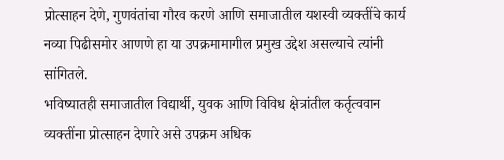प्रोत्साहन देणे, गुणवंतांचा गौरव करणे आणि समाजातील यशस्वी व्यक्तींचे कार्य नव्या पिढीसमोर आणणे हा या उपक्रमामागील प्रमुख उद्देश असल्याचे त्यांनी सांगितले.
भविष्यातही समाजातील विद्यार्थी, युवक आणि विविध क्षेत्रांतील कर्तृत्ववान व्यक्तींना प्रोत्साहन देणारे असे उपक्रम अधिक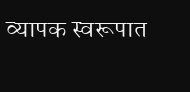व्यापक स्वरूपात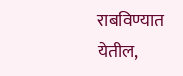राबविण्यात येतील,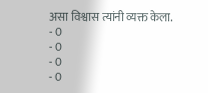असा विश्वास त्यांनी व्यक्त केला.
- 0
- 0
- 0
- 0